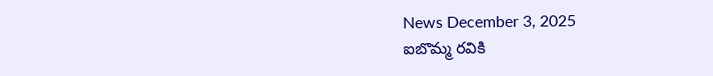News December 3, 2025
ఐబొమ్మ రవికి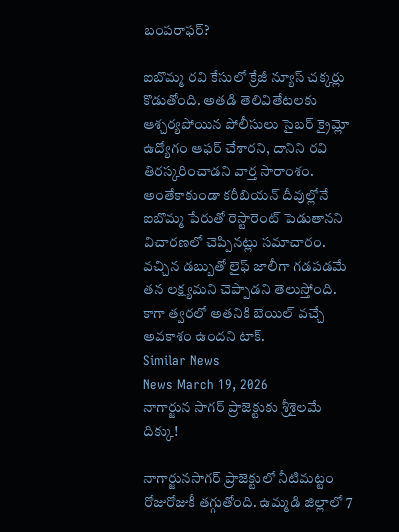బంపరాఫర్?

ఐబొమ్మ రవి కేసులో క్రేజీ న్యూస్ చక్కర్లు కొడుతోంది. అతడి తెలివితేటలకు ఆశ్చర్యపోయిన పోలీసులు సైబర్ క్రైమ్లో ఉద్యోగం ఆఫర్ చేశారని, దానిని రవి తిరస్కరించాడని వార్త సారాంశం. అంతేకాకుండా కరీబియన్ దీవుల్లోనే ఐబొమ్మ పేరుతో రెస్టారెంట్ పెడుతానని విచారణలో చెప్పినట్లు సమాచారం. వచ్చిన డబ్బుతో లైఫ్ జాలీగా గడపడమే తన లక్ష్యమని చెప్పాడని తెలుస్తోంది. కాగా త్వరలో అతనికి బెయిల్ వచ్చే అవకాశం ఉందని టాక్.
Similar News
News March 19, 2026
నాగార్జున సాగర్ ప్రాజెక్టుకు శ్రీశైలమే దిక్కు!

నాగార్జునసాగర్ ప్రాజెక్టులో నీటిమట్టం రోజురోజుకీ తగ్గుతోంది. ఉమ్మడి జిల్లాలో 7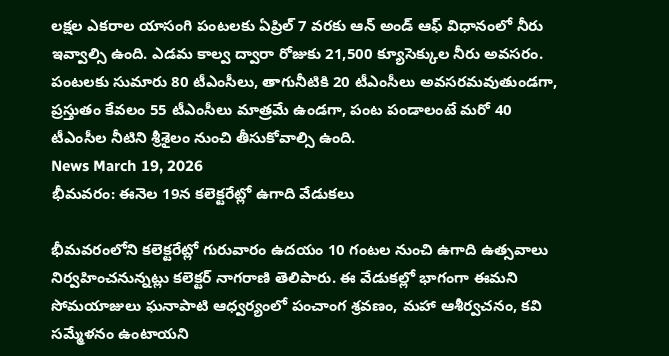లక్షల ఎకరాల యాసంగి పంటలకు ఏప్రిల్ 7 వరకు ఆన్ అండ్ ఆఫ్ విధానంలో నీరు ఇవ్వాల్సి ఉంది. ఎడమ కాల్వ ద్వారా రోజుకు 21,500 క్యూసెక్కుల నీరు అవసరం.
పంటలకు సుమారు 80 టీఎంసీలు, తాగునీటికి 20 టీఎంసీలు అవసరమవుతుండగా, ప్రస్తుతం కేవలం 55 టీఎంసీలు మాత్రమే ఉండగా, పంట పండాలంటే మరో 40 టీఎంసీల నీటిని శ్రీశైలం నుంచి తీసుకోవాల్సి ఉంది.
News March 19, 2026
భీమవరం: ఈనెల 19న కలెక్టరేట్లో ఉగాది వేడుకలు

భీమవరంలోని కలెక్టరేట్లో గురువారం ఉదయం 10 గంటల నుంచి ఉగాది ఉత్సవాలు నిర్వహించనున్నట్లు కలెక్టర్ నాగరాణి తెలిపారు. ఈ వేడుకల్లో భాగంగా ఈమని సోమయాజులు ఘనాపాటి ఆధ్వర్యంలో పంచాంగ శ్రవణం, మహా ఆశీర్వచనం, కవి సమ్మేళనం ఉంటాయని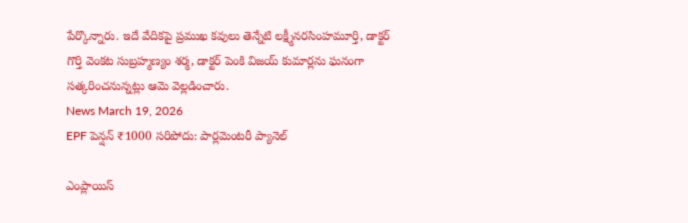పేర్కొన్నారు. ఇదే వేదికపై ప్రముఖ కవులు తెన్నేటి లక్ష్మీనరసింహమూర్తి, డాక్టర్ గొర్తి వెంకట సుబ్రహ్మణ్యం శర్మ, డాక్టర్ పెంకి విజయ్ కుమార్లను ఘనంగా సత్కరించనున్నట్లు ఆమె వెల్లడించారు.
News March 19, 2026
EPF పెన్షన్ ₹1000 సరిపోదు: పార్లమెంటరీ ప్యానెల్

ఎంప్లాయిస్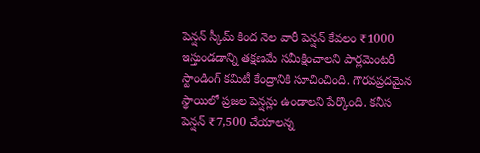పెన్షన్ స్కీమ్ కింద నెల వారీ పెన్షన్ కేవలం ₹1000 ఇస్తుండడాన్ని తక్షణమే సమీక్షించాలని పార్లమెంటరీ స్టాండింగ్ కమిటీ కేంద్రానికి సూచించింది. గౌరవప్రదమైన స్థాయిలో ప్రజల పెన్షన్లు ఉండాలని పేర్కొంది. కనీస పెన్షన్ ₹7,500 చేయాలన్న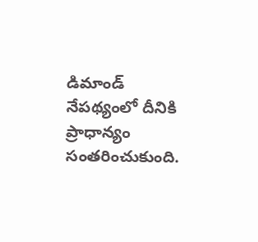డిమాండ్ నేపథ్యంలో దీనికి ప్రాధాన్యం సంతరించుకుంది.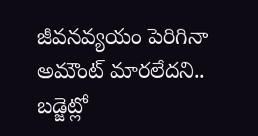జీవనవ్యయం పెరిగినా అమౌంట్ మారలేదని.. బడ్జెట్లో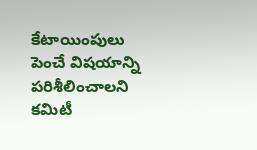కేటాయింపులు పెంచే విషయాన్ని పరిశీలించాలని కమిటీ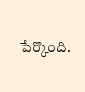పేర్కొంది.